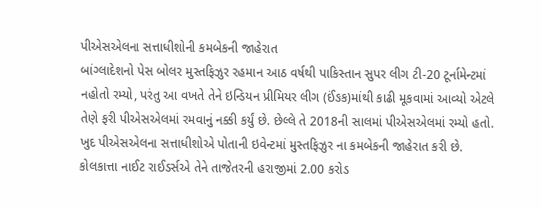પીએસએલના સત્તાધીશોની કમબેકની જાહેરાત
બાંગ્લાદેશનો પેસ બોલર મુસ્તફિઝુર રહમાન આઠ વર્ષથી પાકિસ્તાન સુપર લીગ ટી-20 ટૂર્નામેન્ટમાં નહોતો રમ્યો, પરંતુ આ વખતે તેને ઇન્ડિયન પ્રીમિયર લીગ (ઈંઙક)માંથી કાઢી મૂકવામાં આવ્યો એટલે તેણે ફરી પીએસએલમાં રમવાનું નક્કી કર્યું છે. છેલ્લે તે 2018ની સાલમાં પીએસએલમાં રમ્યો હતો. ખુદ પીએસએલના સત્તાધીશોએ પોતાની ઇવેન્ટમાં મુસ્તફિઝુર ના કમબેકની જાહેરાત કરી છે.
કોલકાત્તા નાઈટ રાઈડર્સએ તેને તાજેતરની હરાજીમાં 2.00 કરોડ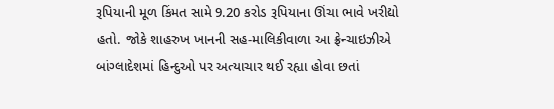રૂપિયાની મૂળ કિંમત સામે 9.20 કરોડ રૂપિયાના ઊંચા ભાવે ખરીદ્યો હતો. જોકે શાહરુખ ખાનની સહ-માલિકીવાળા આ ફ્રેન્ચાઇઝીએ બાંગ્લાદેશમાં હિન્દુઓ પર અત્યાચાર થઈ રહ્યા હોવા છતાં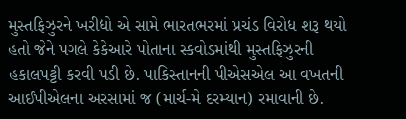મુસ્તફિઝુરને ખરીદ્યો એ સામે ભારતભરમાં પ્રચંડ વિરોધ શરૂ થયો હતો જેને પગલે કેકેઆરે પોતાના સ્કવોડમાંથી મુસ્તફિઝુરની હકાલપટ્ટી કરવી પડી છે. પાકિસ્તાનની પીએસએલ આ વખતની આઈપીએલના અરસામાં જ (માર્ચ-મે દરમ્યાન) રમાવાની છે.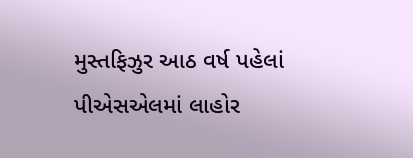મુસ્તફિઝુર આઠ વર્ષ પહેલાં પીએસએલમાં લાહોર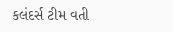કલંદર્સ ટીમ વતી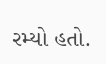રમ્યો હતો.